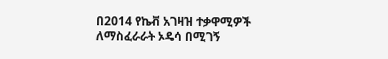በ2014 የኬቭ አገዛዝ ተቃዋሚዎች ለማስፈራራት ኦዴሳ በሚገኝ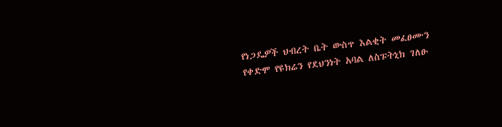የነጋዴዎች ህብረት ቤት ውስጥ እልቂት መፈፀሙን የቀድሞ የዩክሬን የደህንነት አባል ለስፑትኒክ ገለፁ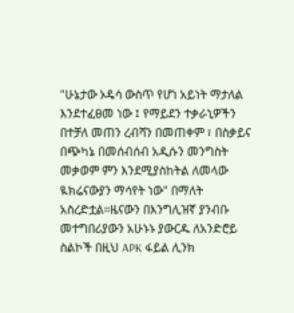"ሁኔታው ኦዴሳ ውስጥ የሆነ አይነት ማታለል እንደተፈፀመ ነው ፤ የማይደን ተቃራኒዎችን በተቻለ መጠን ረብሻን በመጠቀም ፣ በስቃይና በጭካኔ በመሰብሰብ አዲሱን መንግስት መቃወም ምን እንደሚያስከትል ለመላው ዪክሬናውያን ማሳየት ነው" በማለት አስረድቷል።ዜናውን በእንግሊዝኛ ያንብቡ መተግበሪያውን አሁኑኑ ያውርዱ ለአንድሮይ ስልኮች በዚህ APK ፋይል ሊንክ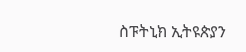ስፑትኒክ ኢትዩጵያን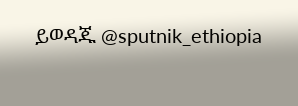ይወዳጁ @sputnik_ethiopia